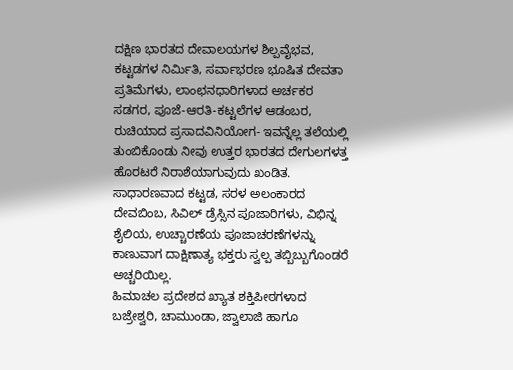ದಕ್ಷಿಣ ಭಾರತದ ದೇವಾಲಯಗಳ ಶಿಲ್ಪವೈಭವ, ಕಟ್ಟಡಗಳ ನಿರ್ಮಿತಿ, ಸರ್ವಾಭರಣ ಭೂಷಿತ ದೇವತಾ ಪ್ರತಿಮೆಗಳು, ಲಾಂಛನಧಾರಿಗಳಾದ ಅರ್ಚಕರ ಸಡಗರ, ಪೂಜೆ-ಆರತಿ-ಕಟ್ಟಲೆಗಳ ಆಡಂಬರ, ರುಚಿಯಾದ ಪ್ರಸಾದವಿನಿಯೋಗ- ಇವನ್ನೆಲ್ಲ ತಲೆಯಲ್ಲಿ ತುಂಬಿಕೊಂಡು ನೀವು ಉತ್ತರ ಭಾರತದ ದೇಗುಲಗಳತ್ತ ಹೊರಟರೆ ನಿರಾಶೆಯಾಗುವುದು ಖಂಡಿತ. ಸಾಧಾರಣವಾದ ಕಟ್ಟಡ, ಸರಳ ಅಲಂಕಾರದ ದೇವಬಿಂಬ, ಸಿವಿಲ್ ಡ್ರೆಸ್ಸಿನ ಪೂಜಾರಿಗಳು, ವಿಭಿನ್ನ ಶೈಲಿಯ, ಉಚ್ಚಾರಣೆಯ ಪೂಜಾಚರಣೆಗಳನ್ನು ಕಾಣುವಾಗ ದಾಕ್ಷಿಣಾತ್ಯ ಭಕ್ತರು ಸ್ವಲ್ಪ ತಬ್ಬಿಬ್ಬುಗೊಂಡರೆ ಅಚ್ಚರಿಯಿಲ್ಲ.
ಹಿಮಾಚಲ ಪ್ರದೇಶದ ಖ್ಯಾತ ಶಕ್ತಿಪೀಠಗಳಾದ ಬಜ್ರೇಶ್ವರಿ, ಚಾಮುಂಡಾ, ಜ್ವಾಲಾಜಿ ಹಾಗೂ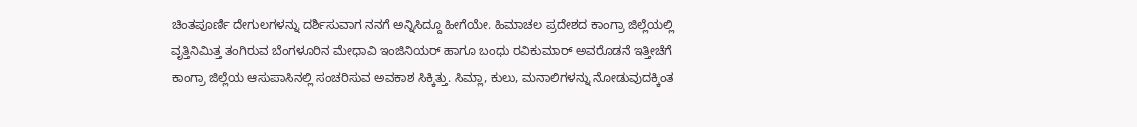ಚಿಂತಪೂರ್ಣಿ ದೇಗುಲಗಳನ್ನು ದರ್ಶಿಸುವಾಗ ನನಗೆ ಅನ್ನಿಸಿದ್ದೂ ಹೀಗೆಯೇ. ಹಿಮಾಚಲ ಪ್ರದೇಶದ ಕಾಂಗ್ರಾ ಜಿಲ್ಲೆಯಲ್ಲಿ ವೃತ್ತಿನಿಮಿತ್ತ ತಂಗಿರುವ ಬೆಂಗಳೂರಿನ ಮೇಧಾವಿ ಇಂಜಿನಿಯರ್ ಹಾಗೂ ಬಂಧು ರವಿಕುಮಾರ್ ಅವರೊಡನೆ ಇತ್ತೀಚೆಗೆ ಕಾಂಗ್ರಾ ಜಿಲ್ಲೆಯ ಆಸುಪಾಸಿನಲ್ಲಿ ಸಂಚರಿಸುವ ಅವಕಾಶ ಸಿಕ್ಕಿತ್ತು. ಸಿಮ್ಲಾ, ಕುಲು, ಮನಾಲಿಗಳನ್ನು ನೋಡುವುದಕ್ಕಿಂತ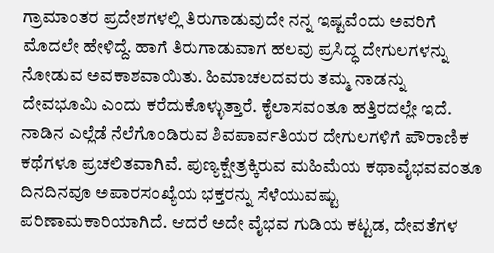ಗ್ರಾಮಾಂತರ ಪ್ರದೇಶಗಳಲ್ಲಿ ತಿರುಗಾಡುವುದೇ ನನ್ನ ಇಷ್ಟವೆಂದು ಅವರಿಗೆ ಮೊದಲೇ ಹೇಳಿದ್ದೆ. ಹಾಗೆ ತಿರುಗಾಡುವಾಗ ಹಲವು ಪ್ರಸಿದ್ಧ ದೇಗುಲಗಳನ್ನು ನೋಡುವ ಅವಕಾಶವಾಯಿತು. ಹಿಮಾಚಲದವರು ತಮ್ಮ ನಾಡನ್ನು ದೇವಭೂಮಿ ಎಂದು ಕರೆದುಕೊಳ್ಳುತ್ತಾರೆ. ಕೈಲಾಸವಂತೂ ಹತ್ತಿರದಲ್ಲೇ ಇದೆ. ನಾಡಿನ ಎಲ್ಲೆಡೆ ನೆಲೆಗೊಂಡಿರುವ ಶಿವಪಾರ್ವತಿಯರ ದೇಗುಲಗಳಿಗೆ ಪೌರಾಣಿಕ ಕಥೆಗಳೂ ಪ್ರಚಲಿತವಾಗಿವೆ. ಪುಣ್ಯಕ್ಷೇತ್ರಕ್ಕಿರುವ ಮಹಿಮೆಯ ಕಥಾವೈಭವವಂತೂ ದಿನದಿನವೂ ಅಪಾರಸಂಖ್ಯೆಯ ಭಕ್ತರನ್ನು ಸೆಳೆಯುವಷ್ಟು ಪರಿಣಾಮಕಾರಿಯಾಗಿದೆ. ಆದರೆ ಅದೇ ವೈಭವ ಗುಡಿಯ ಕಟ್ಟಡ, ದೇವತೆಗಳ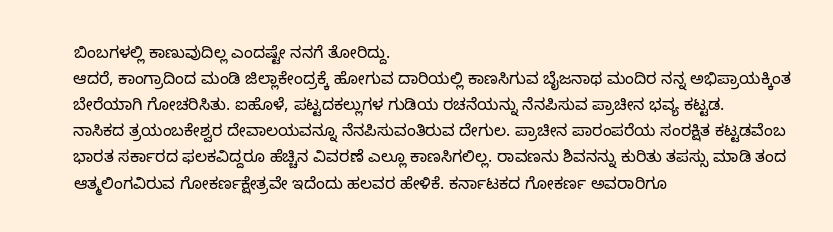ಬಿಂಬಗಳಲ್ಲಿ ಕಾಣುವುದಿಲ್ಲ ಎಂದಷ್ಟೇ ನನಗೆ ತೋರಿದ್ದು.
ಆದರೆ, ಕಾಂಗ್ರಾದಿಂದ ಮಂಡಿ ಜಿಲ್ಲಾಕೇಂದ್ರಕ್ಕೆ ಹೋಗುವ ದಾರಿಯಲ್ಲಿ ಕಾಣಸಿಗುವ ಬೈಜನಾಥ ಮಂದಿರ ನನ್ನ ಅಭಿಪ್ರಾಯಕ್ಕಿಂತ ಬೇರೆಯಾಗಿ ಗೋಚರಿಸಿತು. ಐಹೊಳೆ, ಪಟ್ಟದಕಲ್ಲುಗಳ ಗುಡಿಯ ರಚನೆಯನ್ನು ನೆನಪಿಸುವ ಪ್ರಾಚೀನ ಭವ್ಯ ಕಟ್ಟಡ.
ನಾಸಿಕದ ತ್ರಯಂಬಕೇಶ್ವರ ದೇವಾಲಯವನ್ನೂ ನೆನಪಿಸುವಂತಿರುವ ದೇಗುಲ. ಪ್ರಾಚೀನ ಪಾರಂಪರೆಯ ಸಂರಕ್ಷಿತ ಕಟ್ಟಡವೆಂಬ ಭಾರತ ಸರ್ಕಾರದ ಫಲಕವಿದ್ದರೂ ಹೆಚ್ಚಿನ ವಿವರಣೆ ಎಲ್ಲೂ ಕಾಣಸಿಗಲಿಲ್ಲ. ರಾವಣನು ಶಿವನನ್ನು ಕುರಿತು ತಪಸ್ಸು ಮಾಡಿ ತಂದ ಆತ್ಮಲಿಂಗವಿರುವ ಗೋಕರ್ಣಕ್ಷೇತ್ರವೇ ಇದೆಂದು ಹಲವರ ಹೇಳಿಕೆ. ಕರ್ನಾಟಕದ ಗೋಕರ್ಣ ಅವರಾರಿಗೂ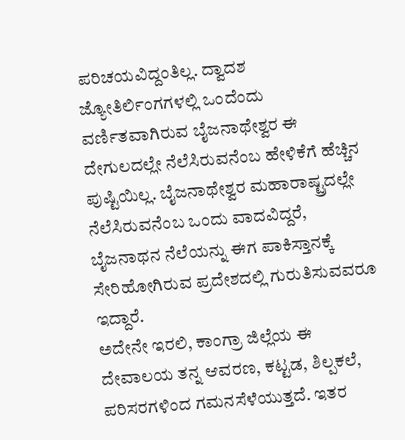ಪರಿಚಯವಿದ್ದಂತಿಲ್ಲ. ದ್ವಾದಶ ಜ್ಯೋತಿರ್ಲಿಂಗಗಳಲ್ಲಿ ಒಂದೆಂದು ವರ್ಣಿತವಾಗಿರುವ ಬೈಜನಾಥೇಶ್ವರ ಈ ದೇಗುಲದಲ್ಲೇ ನೆಲೆಸಿರುವನೆಂಬ ಹೇಳಿಕೆಗೆ ಹೆಚ್ಚಿನ ಪುಷ್ಟಿಯಿಲ್ಲ. ಬೈಜನಾಥೇಶ್ವರ ಮಹಾರಾಷ್ಟ್ರದಲ್ಲೇ ನೆಲೆಸಿರುವನೆಂಬ ಒಂದು ವಾದವಿದ್ದರೆ, ಬೈಜನಾಥನ ನೆಲೆಯನ್ನು ಈಗ ಪಾಕಿಸ್ತಾನಕ್ಕೆ ಸೇರಿಹೋಗಿರುವ ಪ್ರದೇಶದಲ್ಲಿ ಗುರುತಿಸುವವರೂ ಇದ್ದಾರೆ.
ಅದೇನೇ ಇರಲಿ, ಕಾಂಗ್ರಾ ಜಿಲ್ಲೆಯ ಈ ದೇವಾಲಯ ತನ್ನ ಆವರಣ, ಕಟ್ಟಡ, ಶಿಲ್ಪಕಲೆ, ಪರಿಸರಗಳಿಂದ ಗಮನಸೆಳೆಯುತ್ತದೆ. ಇತರ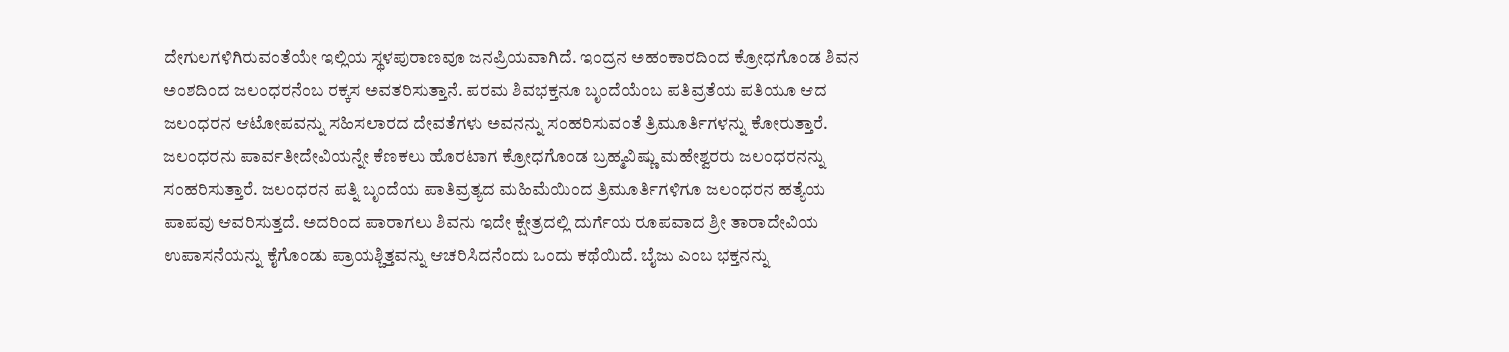ದೇಗುಲಗಳಿಗಿರುವಂತೆಯೇ ಇಲ್ಲಿಯ ಸ್ಥಳಪುರಾಣವೂ ಜನಪ್ರಿಯವಾಗಿದೆ. ಇಂದ್ರನ ಅಹಂಕಾರದಿಂದ ಕ್ರೋಧಗೊಂಡ ಶಿವನ ಅಂಶದಿಂದ ಜಲಂಧರನೆಂಬ ರಕ್ಕಸ ಅವತರಿಸುತ್ತಾನೆ. ಪರಮ ಶಿವಭಕ್ತನೂ ಬೃಂದೆಯೆಂಬ ಪತಿವ್ರತೆಯ ಪತಿಯೂ ಆದ ಜಲಂಧರನ ಆಟೋಪವನ್ನು ಸಹಿಸಲಾರದ ದೇವತೆಗಳು ಅವನನ್ನು ಸಂಹರಿಸುವಂತೆ ತ್ರಿಮೂರ್ತಿಗಳನ್ನು ಕೋರುತ್ತಾರೆ. ಜಲಂಧರನು ಪಾರ್ವತೀದೇವಿಯನ್ನೇ ಕೆಣಕಲು ಹೊರಟಾಗ ಕ್ರೋಧಗೊಂಡ ಬ್ರಹ್ಮವಿಷ್ಣು ಮಹೇಶ್ವರರು ಜಲಂಧರನನ್ನು ಸಂಹರಿಸುತ್ತಾರೆ. ಜಲಂಧರನ ಪತ್ನಿ ಬೃಂದೆಯ ಪಾತಿವ್ರತ್ಯದ ಮಹಿಮೆಯಿಂದ ತ್ರಿಮೂರ್ತಿಗಳಿಗೂ ಜಲಂಧರನ ಹತ್ಯೆಯ ಪಾಪವು ಆವರಿಸುತ್ತದೆ. ಅದರಿಂದ ಪಾರಾಗಲು ಶಿವನು ಇದೇ ಕ್ಷೇತ್ರದಲ್ಲಿ ದುರ್ಗೆಯ ರೂಪವಾದ ಶ್ರೀ ತಾರಾದೇವಿಯ ಉಪಾಸನೆಯನ್ನು ಕೈಗೊಂಡು ಪ್ರಾಯಶ್ಚಿತ್ತವನ್ನು ಆಚರಿಸಿದನೆಂದು ಒಂದು ಕಥೆಯಿದೆ. ಬೈಜು ಎಂಬ ಭಕ್ತನನ್ನು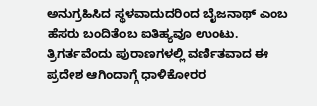ಅನುಗ್ರಹಿಸಿದ ಸ್ಥಳವಾದುದರಿಂದ ಬೈಜನಾಥ್ ಎಂಬ ಹೆಸರು ಬಂದಿತೆಂಬ ಐತಿಹ್ಯವೂ ಉಂಟು.
ತ್ರಿಗರ್ತವೆಂದು ಪುರಾಣಗಳಲ್ಲಿ ವರ್ಣಿತವಾದ ಈ ಪ್ರದೇಶ ಆಗಿಂದಾಗ್ಗೆ ಧಾಳಿಕೋರರ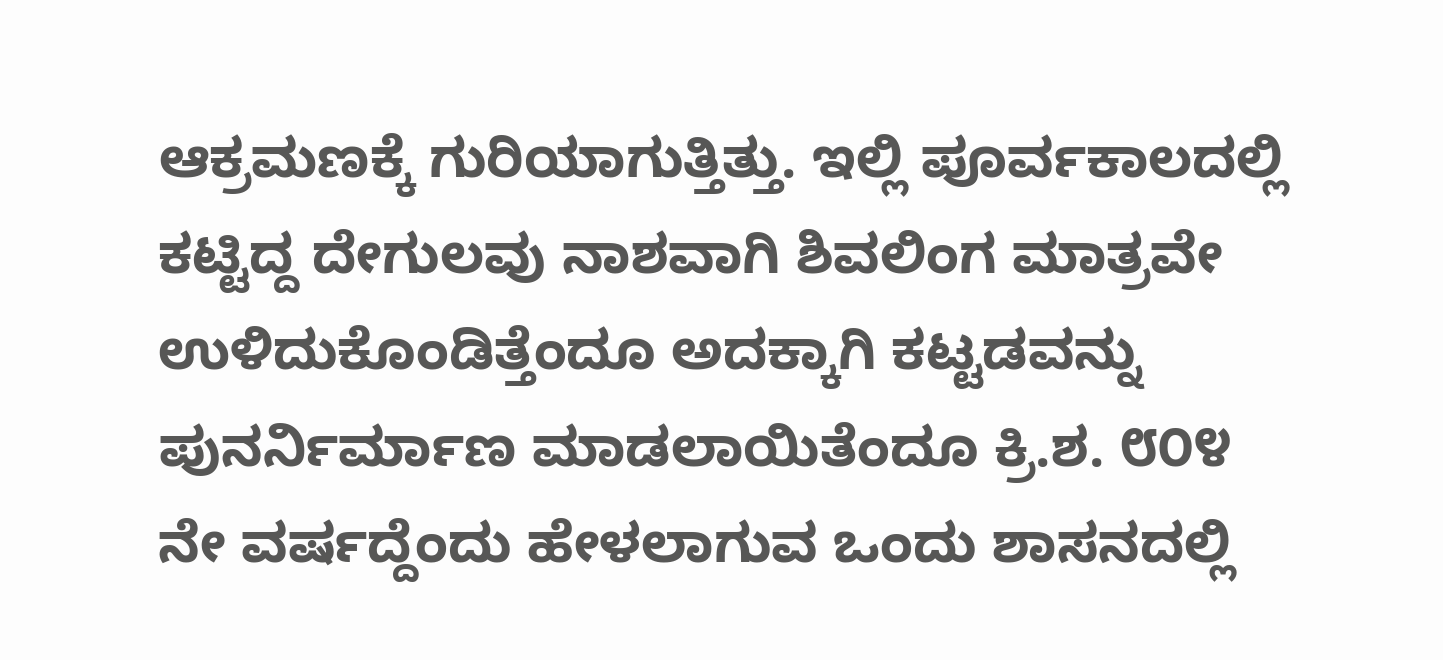ಆಕ್ರಮಣಕ್ಕೆ ಗುರಿಯಾಗುತ್ತಿತ್ತು. ಇಲ್ಲಿ ಪೂರ್ವಕಾಲದಲ್ಲಿ ಕಟ್ಟಿದ್ದ ದೇಗುಲವು ನಾಶವಾಗಿ ಶಿವಲಿಂಗ ಮಾತ್ರವೇ ಉಳಿದುಕೊಂಡಿತ್ತೆಂದೂ ಅದಕ್ಕಾಗಿ ಕಟ್ಟಡವನ್ನು ಪುನರ್ನಿರ್ಮಾಣ ಮಾಡಲಾಯಿತೆಂದೂ ಕ್ರಿ.ಶ. ೮೦೪ ನೇ ವರ್ಷದ್ದೆಂದು ಹೇಳಲಾಗುವ ಒಂದು ಶಾಸನದಲ್ಲಿ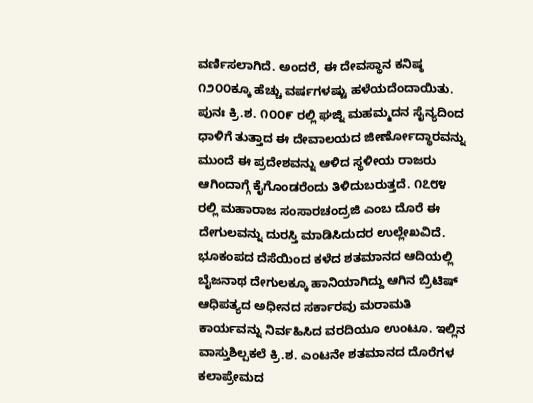ವರ್ಣಿಸಲಾಗಿದೆ. ಅಂದರೆ, ಈ ದೇವಸ್ಥಾನ ಕನಿಷ್ಠ ೧೨೦೦ಕ್ಕೂ ಹೆಚ್ಚು ವರ್ಷಗಳಷ್ಟು ಹಳೆಯದೆಂದಾಯಿತು. ಪುನಃ ಕ್ರಿ.ಶ. ೧೦೦೯ ರಲ್ಲಿ ಘಜ್ನಿ ಮಹಮ್ಮದನ ಸೈನ್ಯದಿಂದ ಧಾಳಿಗೆ ತುತ್ತಾದ ಈ ದೇವಾಲಯದ ಜೀರ್ಣೋದ್ಧಾರವನ್ನು ಮುಂದೆ ಈ ಪ್ರದೇಶವನ್ನು ಆಳಿದ ಸ್ಥಳೀಯ ರಾಜರು ಆಗಿಂದಾಗ್ಗೆ ಕೈಗೊಂಡರೆಂದು ತಿಳಿದುಬರುತ್ತದೆ. ೧೭೮೪ ರಲ್ಲಿ ಮಹಾರಾಜ ಸಂಸಾರಚಂದ್ರಜಿ ಎಂಬ ದೊರೆ ಈ ದೇಗುಲವನ್ನು ದುರಸ್ತಿ ಮಾಡಿಸಿದುದರ ಉಲ್ಲೇಖವಿದೆ. ಭೂಕಂಪದ ದೆಸೆಯಿಂದ ಕಳೆದ ಶತಮಾನದ ಆದಿಯಲ್ಲಿ ಬೈಜನಾಥ ದೇಗುಲಕ್ಕೂ ಹಾನಿಯಾಗಿದ್ದು ಆಗಿನ ಬ್ರಿಟಿಷ್ ಆಧಿಪತ್ಯದ ಅಧೀನದ ಸರ್ಕಾರವು ಮರಾಮತಿ ಕಾರ್ಯವನ್ನು ನಿರ್ವಹಿಸಿದ ವರದಿಯೂ ಉಂಟೂ. ಇಲ್ಲಿನ ವಾಸ್ತುಶಿಲ್ಪಕಲೆ ಕ್ರಿ.ಶ. ಎಂಟನೇ ಶತಮಾನದ ದೊರೆಗಳ ಕಲಾಪ್ರೇಮದ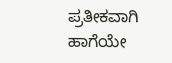ಪ್ರತೀಕವಾಗಿ ಹಾಗೆಯೇ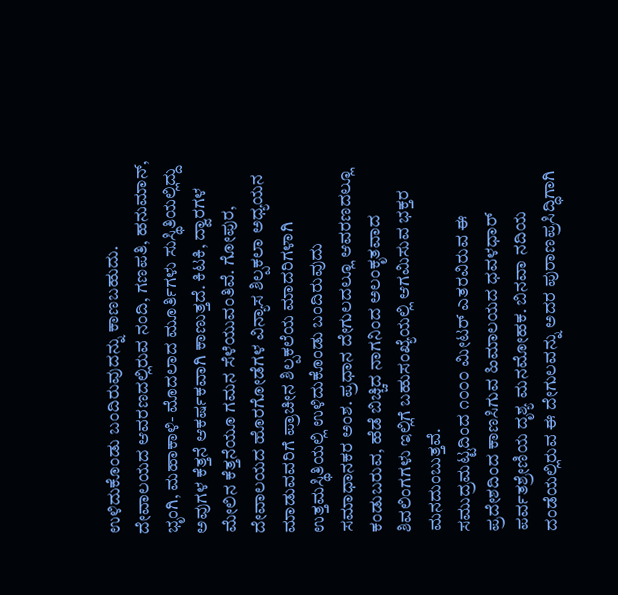ಉಳಿದುಕೊಂಡು ಬಂದಿರುವುದನ್ನು ಕಾಣಬಹುದು.
ದೇವಾಲಯದ ಆವರಣದಲ್ಲಿರುವ ನಂದಿ, ಗಣಪತಿ, ಹನುಮಾನ್, ಭೃಂಗಿ, ಮಹಾಕಾಳಿ- ಮೊದಲಾದ ಮೂರ್ತಿಗಳು ಸುಸ್ಥಿತಿಯಲ್ಲಿದ್ದು ಅವುಗಳ ಕೆತ್ತನೆ ಆಕರ್ಷಕವಾಗಿ ಕಾಣುತ್ತದೆ. ಕಿಟಕಿ, ದ್ವಾರಗಳ ಮೇಲಿನ ಕೆತ್ತನೆಯೂ ಗಮನ ಸೆಳೆಯುವಂತಿವೆ. ಗೋಪುರ, ದೇವಾಲಯದ ಹೊರಗೋಡೆಗಳ ವಿನ್ಯಾಸ ಶಿಲ್ಪಕಲಾ ಅಧ್ಯಯನ ಮಾಡುವವರಿಗೆ ಪ್ರಾಚೀನ ಶಿಲ್ಪಕಲೆಯ ಮಾದರಿಗಳಾಗಿ ಉತ್ತಮಸ್ಥಿತಿಯಲ್ಲಿ ಉಳಿದುಕೊಂಡು ಬಂದಿರುವುದು ಸಮಾಧಾನಕರ ಅಂಶ. ಪ್ರಧಾನ ದೇಗುಲದಲ್ಲೂ ಆವರಣದಲ್ಲೂ ಕಂಡುಬರುವ, ಹೆಡೆ ಬಿಚ್ಚಿದ ನಾಗನಿಂದ ಅಲಂಕೃತವಾದ ಶಿವಲಿಂಗಗಳು ಇಲ್ಲಿಗೆ ಬಹುಸಂಖ್ಯೆಯಲ್ಲಿ ಆಗಮಿಸುವ ಭಕ್ತರ ಮನದುಂಬುತ್ತವೆ.
ಸಮುದ್ರಮಟ್ಟದಿಂದ ೧೦೦೦ ಮೀಟರ್ ಎತರವಿರುವ ಈ ಪ್ರದೇಶದಿಂದ ಕಾಣಸಿಗುವ ಹಿಮಾಲಯದ ಧವಳಧಾರ್ ಪರ್ವತಶ್ರೇಣಿಯ ದೃಶ್ಯ ಮನಮೋಹಕ. ಬಿನವಾ ನದಿಯ ದಂಡೆಯಲ್ಲಿರುವ ಈ ದೇಗುಲವನ್ನು ಅದರ ಪುರಾಣಪ್ರಸಿದ್ಧಿಗಾಗಿ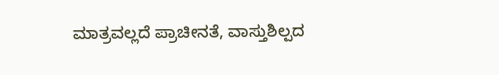ಮಾತ್ರವಲ್ಲದೆ ಪ್ರಾಚೀನತೆ, ವಾಸ್ತುಶಿಲ್ಪದ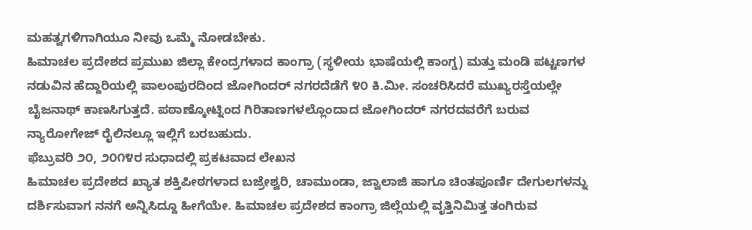ಮಹತ್ವಗಳಿಗಾಗಿಯೂ ನೀವು ಒಮ್ಮೆ ನೋಡಬೇಕು.
ಹಿಮಾಚಲ ಪ್ರದೇಶದ ಪ್ರಮುಖ ಜಿಲ್ಲಾ ಕೇಂದ್ರಗಳಾದ ಕಾಂಗ್ರಾ (ಸ್ಥಳೀಯ ಭಾಷೆಯಲ್ಲಿ ಕಾಂಗ್ಡ) ಮತ್ತು ಮಂಡಿ ಪಟ್ಟಣಗಳ ನಡುವಿನ ಹೆದ್ದಾರಿಯಲ್ಲಿ ಪಾಲಂಪುರದಿಂದ ಜೋಗಿಂದರ್ ನಗರದೆಡೆಗೆ ೪೦ ಕಿ.ಮೀ. ಸಂಚರಿಸಿದರೆ ಮುಖ್ಯರಸ್ತೆಯಲ್ಲೇ ಬೈಜನಾಥ್ ಕಾಣಸಿಗುತ್ತದೆ. ಪಠಾಣ್ಕೋಟ್ನಿಂದ ಗಿರಿತಾಣಗಳಲ್ಲೊಂದಾದ ಜೋಗಿಂದರ್ ನಗರದವರೆಗೆ ಬರುವ ನ್ಯಾರೋಗೇಜ್ ರೈಲಿನಲ್ಲೂ ಇಲ್ಲಿಗೆ ಬರಬಹುದು.
ಫೆಬ್ರುವರಿ ೨೦, ೨೦೧೪ರ ಸುಧಾದಲ್ಲಿ ಪ್ರಕಟವಾದ ಲೇಖನ
ಹಿಮಾಚಲ ಪ್ರದೇಶದ ಖ್ಯಾತ ಶಕ್ತಿಪೀಠಗಳಾದ ಬಜ್ರೇಶ್ವರಿ, ಚಾಮುಂಡಾ, ಜ್ವಾಲಾಜಿ ಹಾಗೂ ಚಿಂತಪೂರ್ಣಿ ದೇಗುಲಗಳನ್ನು ದರ್ಶಿಸುವಾಗ ನನಗೆ ಅನ್ನಿಸಿದ್ದೂ ಹೀಗೆಯೇ. ಹಿಮಾಚಲ ಪ್ರದೇಶದ ಕಾಂಗ್ರಾ ಜಿಲ್ಲೆಯಲ್ಲಿ ವೃತ್ತಿನಿಮಿತ್ತ ತಂಗಿರುವ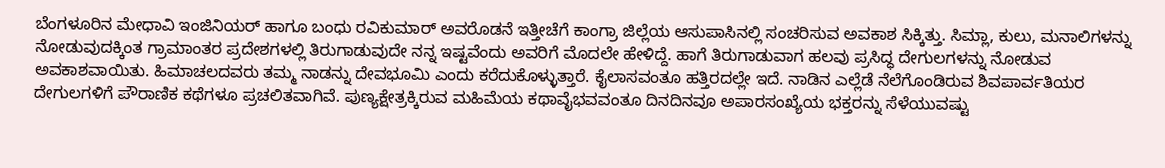ಬೆಂಗಳೂರಿನ ಮೇಧಾವಿ ಇಂಜಿನಿಯರ್ ಹಾಗೂ ಬಂಧು ರವಿಕುಮಾರ್ ಅವರೊಡನೆ ಇತ್ತೀಚೆಗೆ ಕಾಂಗ್ರಾ ಜಿಲ್ಲೆಯ ಆಸುಪಾಸಿನಲ್ಲಿ ಸಂಚರಿಸುವ ಅವಕಾಶ ಸಿಕ್ಕಿತ್ತು. ಸಿಮ್ಲಾ, ಕುಲು, ಮನಾಲಿಗಳನ್ನು ನೋಡುವುದಕ್ಕಿಂತ ಗ್ರಾಮಾಂತರ ಪ್ರದೇಶಗಳಲ್ಲಿ ತಿರುಗಾಡುವುದೇ ನನ್ನ ಇಷ್ಟವೆಂದು ಅವರಿಗೆ ಮೊದಲೇ ಹೇಳಿದ್ದೆ. ಹಾಗೆ ತಿರುಗಾಡುವಾಗ ಹಲವು ಪ್ರಸಿದ್ಧ ದೇಗುಲಗಳನ್ನು ನೋಡುವ ಅವಕಾಶವಾಯಿತು. ಹಿಮಾಚಲದವರು ತಮ್ಮ ನಾಡನ್ನು ದೇವಭೂಮಿ ಎಂದು ಕರೆದುಕೊಳ್ಳುತ್ತಾರೆ. ಕೈಲಾಸವಂತೂ ಹತ್ತಿರದಲ್ಲೇ ಇದೆ. ನಾಡಿನ ಎಲ್ಲೆಡೆ ನೆಲೆಗೊಂಡಿರುವ ಶಿವಪಾರ್ವತಿಯರ ದೇಗುಲಗಳಿಗೆ ಪೌರಾಣಿಕ ಕಥೆಗಳೂ ಪ್ರಚಲಿತವಾಗಿವೆ. ಪುಣ್ಯಕ್ಷೇತ್ರಕ್ಕಿರುವ ಮಹಿಮೆಯ ಕಥಾವೈಭವವಂತೂ ದಿನದಿನವೂ ಅಪಾರಸಂಖ್ಯೆಯ ಭಕ್ತರನ್ನು ಸೆಳೆಯುವಷ್ಟು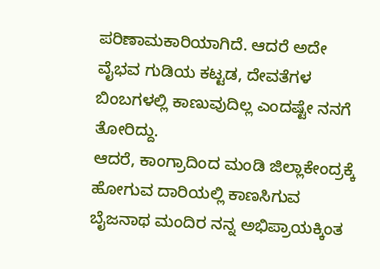ಪರಿಣಾಮಕಾರಿಯಾಗಿದೆ. ಆದರೆ ಅದೇ ವೈಭವ ಗುಡಿಯ ಕಟ್ಟಡ, ದೇವತೆಗಳ ಬಿಂಬಗಳಲ್ಲಿ ಕಾಣುವುದಿಲ್ಲ ಎಂದಷ್ಟೇ ನನಗೆ ತೋರಿದ್ದು.
ಆದರೆ, ಕಾಂಗ್ರಾದಿಂದ ಮಂಡಿ ಜಿಲ್ಲಾಕೇಂದ್ರಕ್ಕೆ ಹೋಗುವ ದಾರಿಯಲ್ಲಿ ಕಾಣಸಿಗುವ ಬೈಜನಾಥ ಮಂದಿರ ನನ್ನ ಅಭಿಪ್ರಾಯಕ್ಕಿಂತ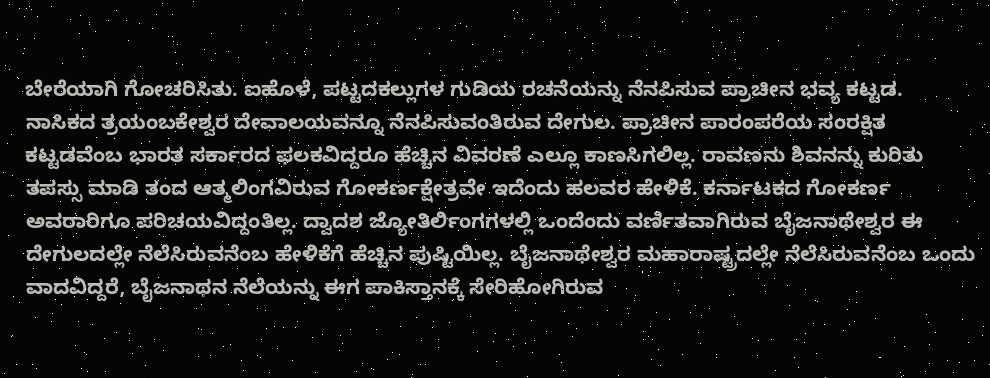ಬೇರೆಯಾಗಿ ಗೋಚರಿಸಿತು. ಐಹೊಳೆ, ಪಟ್ಟದಕಲ್ಲುಗಳ ಗುಡಿಯ ರಚನೆಯನ್ನು ನೆನಪಿಸುವ ಪ್ರಾಚೀನ ಭವ್ಯ ಕಟ್ಟಡ.
ನಾಸಿಕದ ತ್ರಯಂಬಕೇಶ್ವರ ದೇವಾಲಯವನ್ನೂ ನೆನಪಿಸುವಂತಿರುವ ದೇಗುಲ. ಪ್ರಾಚೀನ ಪಾರಂಪರೆಯ ಸಂರಕ್ಷಿತ ಕಟ್ಟಡವೆಂಬ ಭಾರತ ಸರ್ಕಾರದ ಫಲಕವಿದ್ದರೂ ಹೆಚ್ಚಿನ ವಿವರಣೆ ಎಲ್ಲೂ ಕಾಣಸಿಗಲಿಲ್ಲ. ರಾವಣನು ಶಿವನನ್ನು ಕುರಿತು ತಪಸ್ಸು ಮಾಡಿ ತಂದ ಆತ್ಮಲಿಂಗವಿರುವ ಗೋಕರ್ಣಕ್ಷೇತ್ರವೇ ಇದೆಂದು ಹಲವರ ಹೇಳಿಕೆ. ಕರ್ನಾಟಕದ ಗೋಕರ್ಣ ಅವರಾರಿಗೂ ಪರಿಚಯವಿದ್ದಂತಿಲ್ಲ. ದ್ವಾದಶ ಜ್ಯೋತಿರ್ಲಿಂಗಗಳಲ್ಲಿ ಒಂದೆಂದು ವರ್ಣಿತವಾಗಿರುವ ಬೈಜನಾಥೇಶ್ವರ ಈ ದೇಗುಲದಲ್ಲೇ ನೆಲೆಸಿರುವನೆಂಬ ಹೇಳಿಕೆಗೆ ಹೆಚ್ಚಿನ ಪುಷ್ಟಿಯಿಲ್ಲ. ಬೈಜನಾಥೇಶ್ವರ ಮಹಾರಾಷ್ಟ್ರದಲ್ಲೇ ನೆಲೆಸಿರುವನೆಂಬ ಒಂದು ವಾದವಿದ್ದರೆ, ಬೈಜನಾಥನ ನೆಲೆಯನ್ನು ಈಗ ಪಾಕಿಸ್ತಾನಕ್ಕೆ ಸೇರಿಹೋಗಿರುವ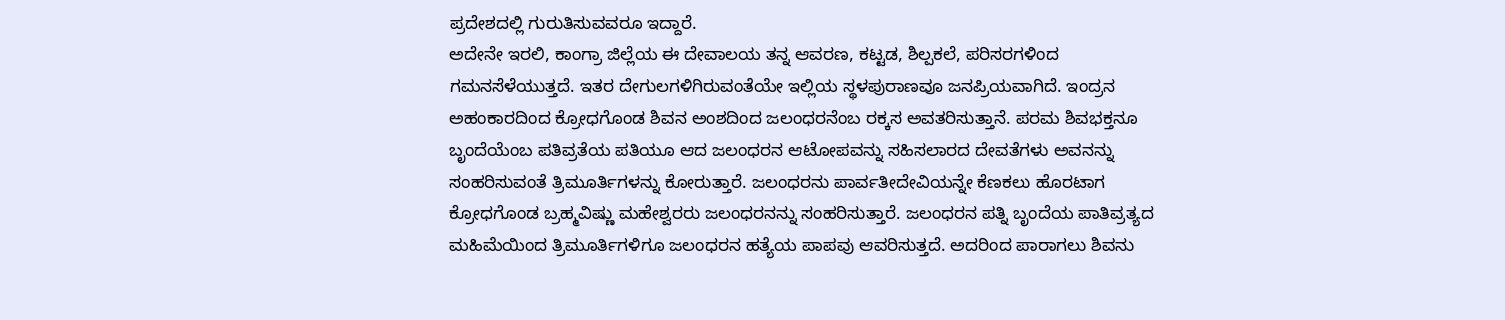ಪ್ರದೇಶದಲ್ಲಿ ಗುರುತಿಸುವವರೂ ಇದ್ದಾರೆ.
ಅದೇನೇ ಇರಲಿ, ಕಾಂಗ್ರಾ ಜಿಲ್ಲೆಯ ಈ ದೇವಾಲಯ ತನ್ನ ಆವರಣ, ಕಟ್ಟಡ, ಶಿಲ್ಪಕಲೆ, ಪರಿಸರಗಳಿಂದ ಗಮನಸೆಳೆಯುತ್ತದೆ. ಇತರ ದೇಗುಲಗಳಿಗಿರುವಂತೆಯೇ ಇಲ್ಲಿಯ ಸ್ಥಳಪುರಾಣವೂ ಜನಪ್ರಿಯವಾಗಿದೆ. ಇಂದ್ರನ ಅಹಂಕಾರದಿಂದ ಕ್ರೋಧಗೊಂಡ ಶಿವನ ಅಂಶದಿಂದ ಜಲಂಧರನೆಂಬ ರಕ್ಕಸ ಅವತರಿಸುತ್ತಾನೆ. ಪರಮ ಶಿವಭಕ್ತನೂ ಬೃಂದೆಯೆಂಬ ಪತಿವ್ರತೆಯ ಪತಿಯೂ ಆದ ಜಲಂಧರನ ಆಟೋಪವನ್ನು ಸಹಿಸಲಾರದ ದೇವತೆಗಳು ಅವನನ್ನು ಸಂಹರಿಸುವಂತೆ ತ್ರಿಮೂರ್ತಿಗಳನ್ನು ಕೋರುತ್ತಾರೆ. ಜಲಂಧರನು ಪಾರ್ವತೀದೇವಿಯನ್ನೇ ಕೆಣಕಲು ಹೊರಟಾಗ ಕ್ರೋಧಗೊಂಡ ಬ್ರಹ್ಮವಿಷ್ಣು ಮಹೇಶ್ವರರು ಜಲಂಧರನನ್ನು ಸಂಹರಿಸುತ್ತಾರೆ. ಜಲಂಧರನ ಪತ್ನಿ ಬೃಂದೆಯ ಪಾತಿವ್ರತ್ಯದ ಮಹಿಮೆಯಿಂದ ತ್ರಿಮೂರ್ತಿಗಳಿಗೂ ಜಲಂಧರನ ಹತ್ಯೆಯ ಪಾಪವು ಆವರಿಸುತ್ತದೆ. ಅದರಿಂದ ಪಾರಾಗಲು ಶಿವನು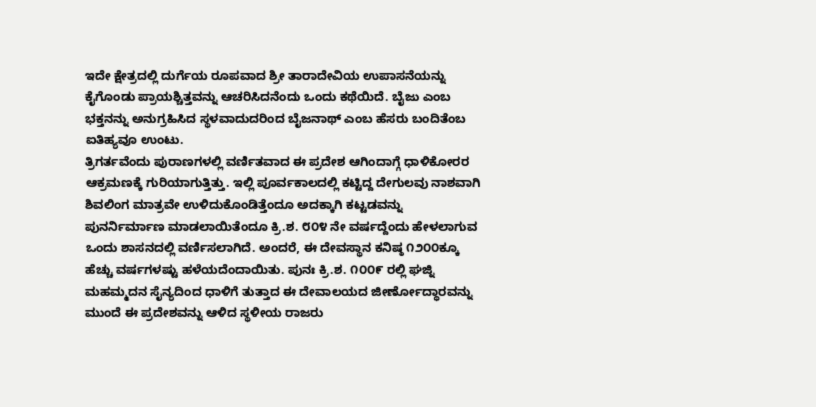ಇದೇ ಕ್ಷೇತ್ರದಲ್ಲಿ ದುರ್ಗೆಯ ರೂಪವಾದ ಶ್ರೀ ತಾರಾದೇವಿಯ ಉಪಾಸನೆಯನ್ನು ಕೈಗೊಂಡು ಪ್ರಾಯಶ್ಚಿತ್ತವನ್ನು ಆಚರಿಸಿದನೆಂದು ಒಂದು ಕಥೆಯಿದೆ. ಬೈಜು ಎಂಬ ಭಕ್ತನನ್ನು ಅನುಗ್ರಹಿಸಿದ ಸ್ಥಳವಾದುದರಿಂದ ಬೈಜನಾಥ್ ಎಂಬ ಹೆಸರು ಬಂದಿತೆಂಬ ಐತಿಹ್ಯವೂ ಉಂಟು.
ತ್ರಿಗರ್ತವೆಂದು ಪುರಾಣಗಳಲ್ಲಿ ವರ್ಣಿತವಾದ ಈ ಪ್ರದೇಶ ಆಗಿಂದಾಗ್ಗೆ ಧಾಳಿಕೋರರ ಆಕ್ರಮಣಕ್ಕೆ ಗುರಿಯಾಗುತ್ತಿತ್ತು. ಇಲ್ಲಿ ಪೂರ್ವಕಾಲದಲ್ಲಿ ಕಟ್ಟಿದ್ದ ದೇಗುಲವು ನಾಶವಾಗಿ ಶಿವಲಿಂಗ ಮಾತ್ರವೇ ಉಳಿದುಕೊಂಡಿತ್ತೆಂದೂ ಅದಕ್ಕಾಗಿ ಕಟ್ಟಡವನ್ನು ಪುನರ್ನಿರ್ಮಾಣ ಮಾಡಲಾಯಿತೆಂದೂ ಕ್ರಿ.ಶ. ೮೦೪ ನೇ ವರ್ಷದ್ದೆಂದು ಹೇಳಲಾಗುವ ಒಂದು ಶಾಸನದಲ್ಲಿ ವರ್ಣಿಸಲಾಗಿದೆ. ಅಂದರೆ, ಈ ದೇವಸ್ಥಾನ ಕನಿಷ್ಠ ೧೨೦೦ಕ್ಕೂ ಹೆಚ್ಚು ವರ್ಷಗಳಷ್ಟು ಹಳೆಯದೆಂದಾಯಿತು. ಪುನಃ ಕ್ರಿ.ಶ. ೧೦೦೯ ರಲ್ಲಿ ಘಜ್ನಿ ಮಹಮ್ಮದನ ಸೈನ್ಯದಿಂದ ಧಾಳಿಗೆ ತುತ್ತಾದ ಈ ದೇವಾಲಯದ ಜೀರ್ಣೋದ್ಧಾರವನ್ನು ಮುಂದೆ ಈ ಪ್ರದೇಶವನ್ನು ಆಳಿದ ಸ್ಥಳೀಯ ರಾಜರು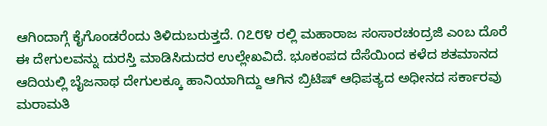ಆಗಿಂದಾಗ್ಗೆ ಕೈಗೊಂಡರೆಂದು ತಿಳಿದುಬರುತ್ತದೆ. ೧೭೮೪ ರಲ್ಲಿ ಮಹಾರಾಜ ಸಂಸಾರಚಂದ್ರಜಿ ಎಂಬ ದೊರೆ ಈ ದೇಗುಲವನ್ನು ದುರಸ್ತಿ ಮಾಡಿಸಿದುದರ ಉಲ್ಲೇಖವಿದೆ. ಭೂಕಂಪದ ದೆಸೆಯಿಂದ ಕಳೆದ ಶತಮಾನದ ಆದಿಯಲ್ಲಿ ಬೈಜನಾಥ ದೇಗುಲಕ್ಕೂ ಹಾನಿಯಾಗಿದ್ದು ಆಗಿನ ಬ್ರಿಟಿಷ್ ಆಧಿಪತ್ಯದ ಅಧೀನದ ಸರ್ಕಾರವು ಮರಾಮತಿ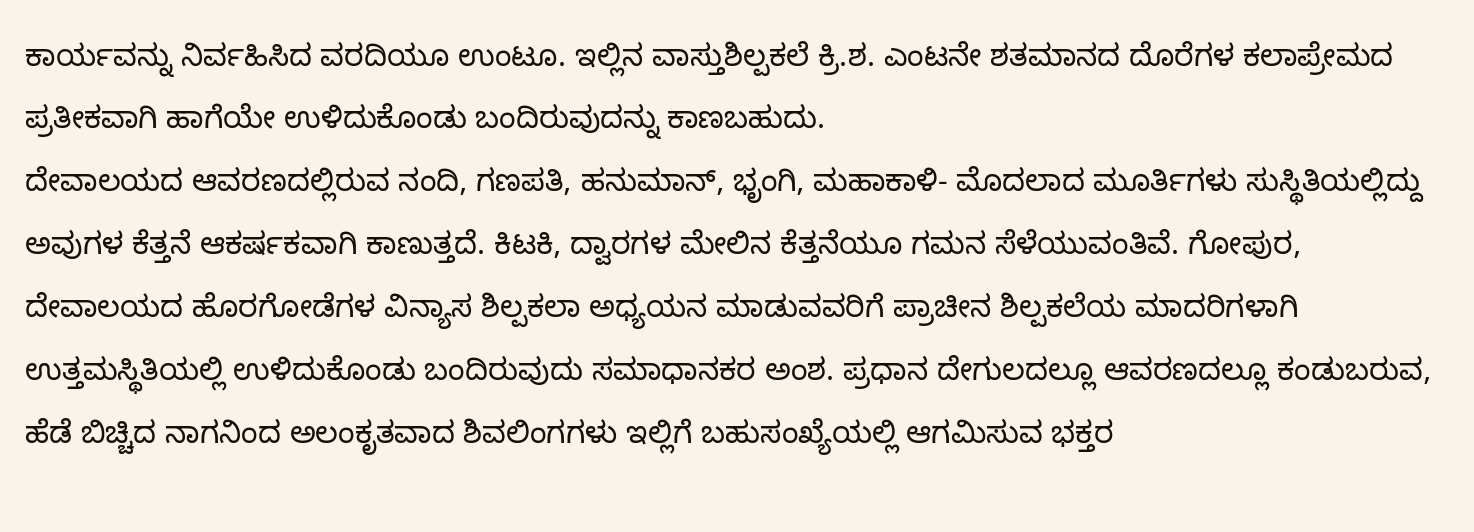ಕಾರ್ಯವನ್ನು ನಿರ್ವಹಿಸಿದ ವರದಿಯೂ ಉಂಟೂ. ಇಲ್ಲಿನ ವಾಸ್ತುಶಿಲ್ಪಕಲೆ ಕ್ರಿ.ಶ. ಎಂಟನೇ ಶತಮಾನದ ದೊರೆಗಳ ಕಲಾಪ್ರೇಮದ ಪ್ರತೀಕವಾಗಿ ಹಾಗೆಯೇ ಉಳಿದುಕೊಂಡು ಬಂದಿರುವುದನ್ನು ಕಾಣಬಹುದು.
ದೇವಾಲಯದ ಆವರಣದಲ್ಲಿರುವ ನಂದಿ, ಗಣಪತಿ, ಹನುಮಾನ್, ಭೃಂಗಿ, ಮಹಾಕಾಳಿ- ಮೊದಲಾದ ಮೂರ್ತಿಗಳು ಸುಸ್ಥಿತಿಯಲ್ಲಿದ್ದು ಅವುಗಳ ಕೆತ್ತನೆ ಆಕರ್ಷಕವಾಗಿ ಕಾಣುತ್ತದೆ. ಕಿಟಕಿ, ದ್ವಾರಗಳ ಮೇಲಿನ ಕೆತ್ತನೆಯೂ ಗಮನ ಸೆಳೆಯುವಂತಿವೆ. ಗೋಪುರ, ದೇವಾಲಯದ ಹೊರಗೋಡೆಗಳ ವಿನ್ಯಾಸ ಶಿಲ್ಪಕಲಾ ಅಧ್ಯಯನ ಮಾಡುವವರಿಗೆ ಪ್ರಾಚೀನ ಶಿಲ್ಪಕಲೆಯ ಮಾದರಿಗಳಾಗಿ ಉತ್ತಮಸ್ಥಿತಿಯಲ್ಲಿ ಉಳಿದುಕೊಂಡು ಬಂದಿರುವುದು ಸಮಾಧಾನಕರ ಅಂಶ. ಪ್ರಧಾನ ದೇಗುಲದಲ್ಲೂ ಆವರಣದಲ್ಲೂ ಕಂಡುಬರುವ, ಹೆಡೆ ಬಿಚ್ಚಿದ ನಾಗನಿಂದ ಅಲಂಕೃತವಾದ ಶಿವಲಿಂಗಗಳು ಇಲ್ಲಿಗೆ ಬಹುಸಂಖ್ಯೆಯಲ್ಲಿ ಆಗಮಿಸುವ ಭಕ್ತರ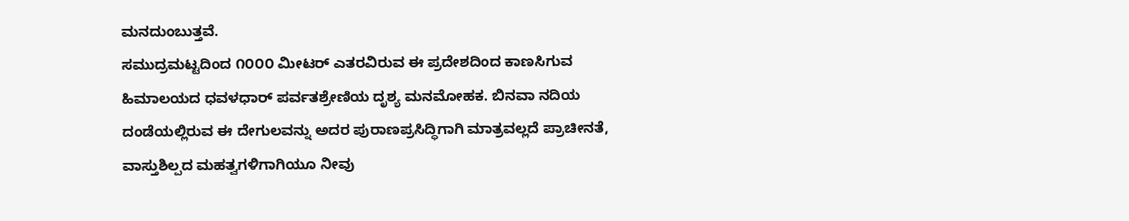ಮನದುಂಬುತ್ತವೆ.
ಸಮುದ್ರಮಟ್ಟದಿಂದ ೧೦೦೦ ಮೀಟರ್ ಎತರವಿರುವ ಈ ಪ್ರದೇಶದಿಂದ ಕಾಣಸಿಗುವ ಹಿಮಾಲಯದ ಧವಳಧಾರ್ ಪರ್ವತಶ್ರೇಣಿಯ ದೃಶ್ಯ ಮನಮೋಹಕ. ಬಿನವಾ ನದಿಯ ದಂಡೆಯಲ್ಲಿರುವ ಈ ದೇಗುಲವನ್ನು ಅದರ ಪುರಾಣಪ್ರಸಿದ್ಧಿಗಾಗಿ ಮಾತ್ರವಲ್ಲದೆ ಪ್ರಾಚೀನತೆ, ವಾಸ್ತುಶಿಲ್ಪದ ಮಹತ್ವಗಳಿಗಾಗಿಯೂ ನೀವು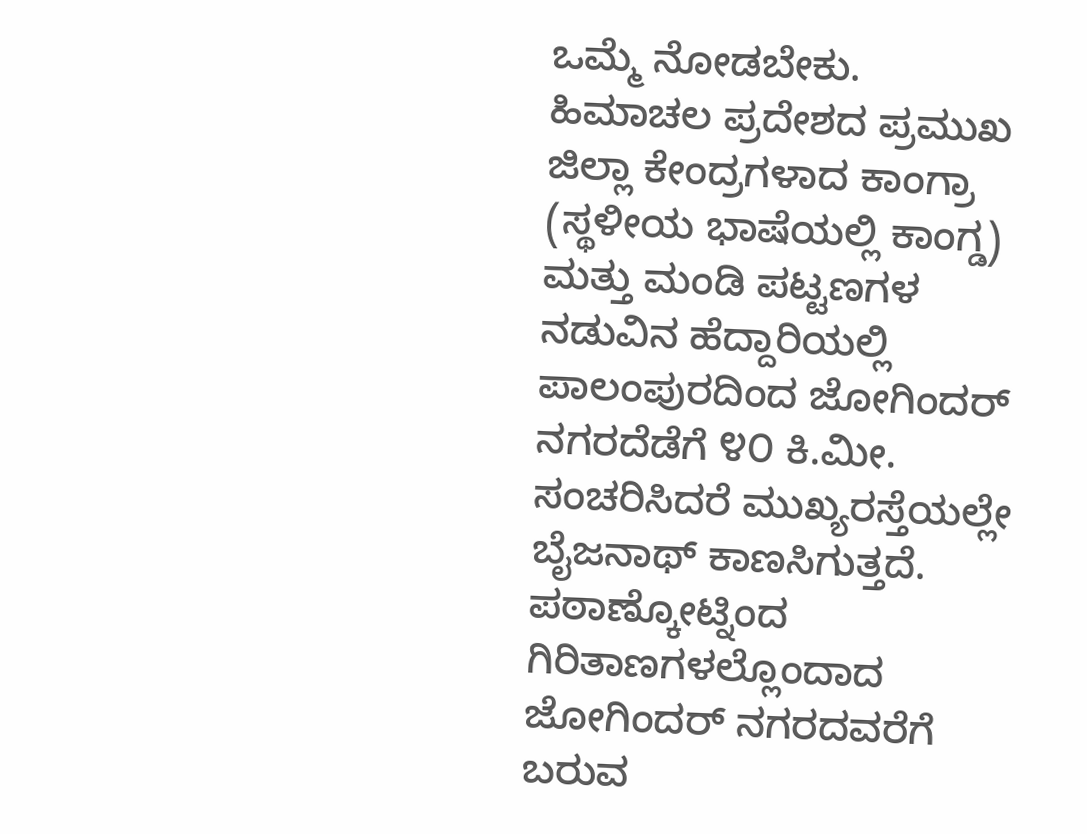ಒಮ್ಮೆ ನೋಡಬೇಕು.
ಹಿಮಾಚಲ ಪ್ರದೇಶದ ಪ್ರಮುಖ ಜಿಲ್ಲಾ ಕೇಂದ್ರಗಳಾದ ಕಾಂಗ್ರಾ (ಸ್ಥಳೀಯ ಭಾಷೆಯಲ್ಲಿ ಕಾಂಗ್ಡ) ಮತ್ತು ಮಂಡಿ ಪಟ್ಟಣಗಳ ನಡುವಿನ ಹೆದ್ದಾರಿಯಲ್ಲಿ ಪಾಲಂಪುರದಿಂದ ಜೋಗಿಂದರ್ ನಗರದೆಡೆಗೆ ೪೦ ಕಿ.ಮೀ. ಸಂಚರಿಸಿದರೆ ಮುಖ್ಯರಸ್ತೆಯಲ್ಲೇ ಬೈಜನಾಥ್ ಕಾಣಸಿಗುತ್ತದೆ. ಪಠಾಣ್ಕೋಟ್ನಿಂದ ಗಿರಿತಾಣಗಳಲ್ಲೊಂದಾದ ಜೋಗಿಂದರ್ ನಗರದವರೆಗೆ ಬರುವ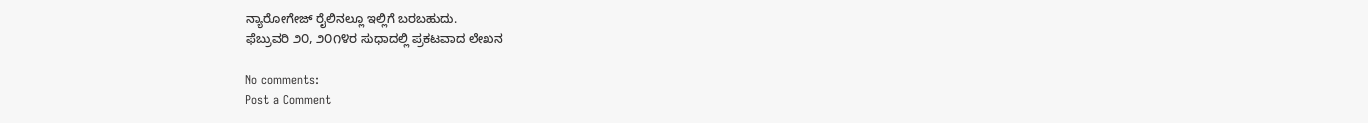ನ್ಯಾರೋಗೇಜ್ ರೈಲಿನಲ್ಲೂ ಇಲ್ಲಿಗೆ ಬರಬಹುದು.
ಫೆಬ್ರುವರಿ ೨೦, ೨೦೧೪ರ ಸುಧಾದಲ್ಲಿ ಪ್ರಕಟವಾದ ಲೇಖನ

No comments:
Post a Comment